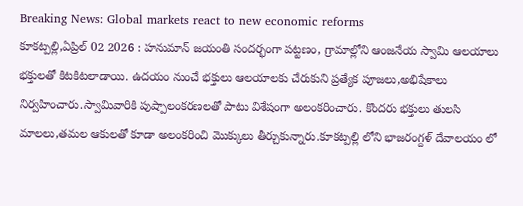Breaking News: Global markets react to new economic reforms
కూకట్పల్లి,ఏప్రిల్ 02 2026 : హనుమాన్ జయంతి సందర్భంగా పట్టణం, గ్రామాల్లోని ఆంజనేయ స్వామి ఆలయాలు భక్తులతో కిటకిటలాడాయి. ఉదయం నుంచే భక్తులు ఆలయాలకు చేరుకుని ప్రత్యేక పూజలు,అభిషేకాలు నిర్వహించారు.స్వామివారికి పుష్పాలంకరణలతో పాటు విశేషంగా అలంకరించారు. కొందరు భక్తులు తులసి మాలలు,తమల ఆకులతో కూడా అలంకరించి మొక్కులు తీర్చుకున్నారు.కూకట్పల్లి లోని భాజరంగ్దళ్ దేవాలయం లో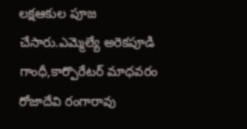లక్షఆకుల పూజ చేసారు.ఎమ్మెల్యే అరెకపూడి గాంధీ,కార్పొరేటర్ మాధవరం రోజాదేవి రంగారావు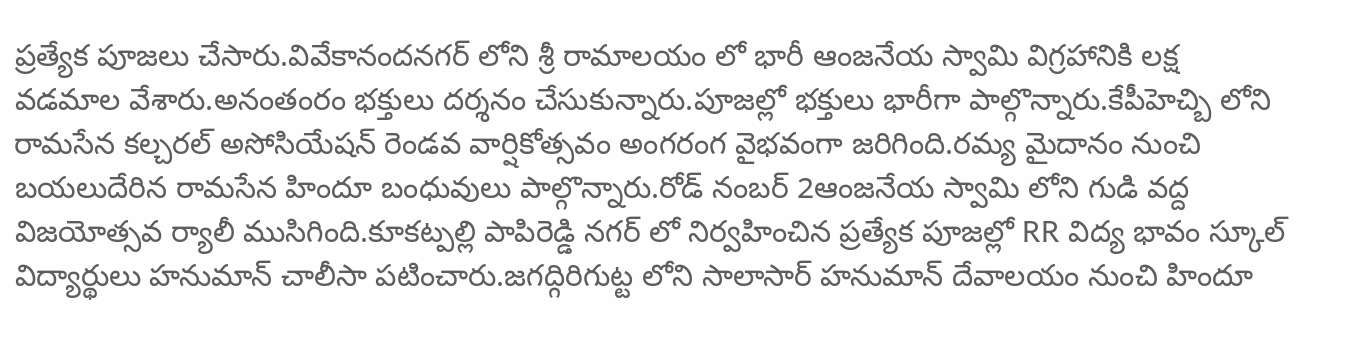ప్రత్యేక పూజలు చేసారు.వివేకానందనగర్ లోని శ్రీ రామాలయం లో భారీ ఆంజనేయ స్వామి విగ్రహానికి లక్ష వడమాల వేశారు.అనంతంరం భక్తులు దర్శనం చేసుకున్నారు.పూజల్లో భక్తులు భారీగా పాల్గొన్నారు.కేపీహెచ్బి లోని రామసేన కల్చరల్ అసోసియేషన్ రెండవ వార్షికోత్సవం అంగరంగ వైభవంగా జరిగింది.రమ్య మైదానం నుంచి బయలుదేరిన రామసేన హిందూ బంధువులు పాల్గొన్నారు.రోడ్ నంబర్ 2ఆంజనేయ స్వామి లోని గుడి వద్ద విజయోత్సవ ర్యాలీ ముసిగింది.కూకట్పల్లి పాపిరెడ్డి నగర్ లో నిర్వహించిన ప్రత్యేక పూజల్లో RR విద్య భావం స్కూల్ విద్యార్థులు హనుమాన్ చాలీసా పటించారు.జగద్గిరిగుట్ట లోని సాలాసార్ హనుమాన్ దేవాలయం నుంచి హిందూ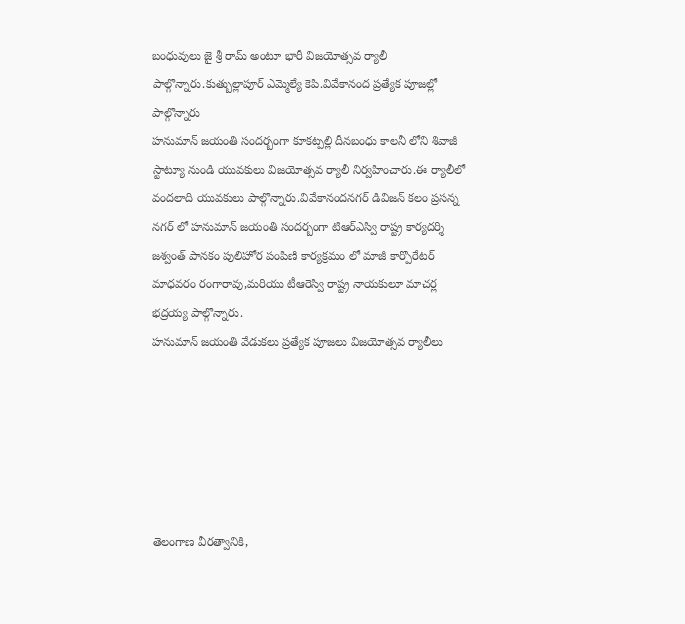బంధువులు జై శ్రీ రామ్ అంటూ భారీ విజయోత్సవ ర్యాలీ పాల్గొన్నారు.కుత్బుల్లాపూర్ ఎమ్మెల్యే కెపి.వివేకానంద ప్రత్యేక పూజల్లో పాల్గొన్నారు
హనుమాన్ జయంతి సందర్బంగా కూకట్పల్లి దీనబంధు కాలనీ లోని శివాజీ స్టాట్యూ నుండి యువకులు విజయోత్సవ ర్యాలీ నిర్వహించారు.ఈ ర్యాలీలో వందలాది యువకులు పాల్గొన్నారు.వివేకానందనగర్ డివిజన్ కలం ప్రసన్న నగర్ లో హనుమాన్ జయంతి సందర్బంగా టిఆర్ఎస్వి రాష్ట్ర కార్యదర్శి జశ్వంత్ పానకం పులిహోర పంపిణి కార్యక్రమం లో మాజీ కార్పొరేటర్ మాధవరం రంగారావు,మరియు టీఆరెస్వి రాష్ట్ర నాయకులూ మాచర్ల భద్రయ్య పాల్గొన్నారు.
హనుమాన్ జయంతి వేడుకలు ప్రత్యేక పూజలు విజయోత్సవ ర్యాలీలు






తెలంగాణ వీరత్వానికి,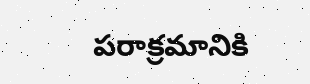పరాక్రమానికి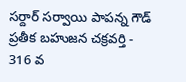సర్దార్ సర్వాయి పాపన్న గౌడ్ ప్రతీక బహుజన చక్రవర్తి - 316 వ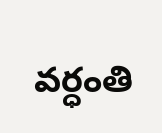వర్ధంతి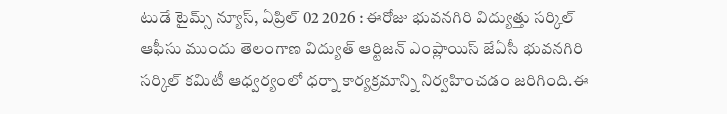టుడే టైమ్స్ న్యూస్, ఏప్రిల్ 02 2026 : ఈరోజు భువనగిరి విద్యుత్తు సర్కిల్ ఆఫీసు ముందు తెలంగాణ విద్యుత్ ఆర్టిజన్ ఎంప్లాయిస్ జేఏసీ భువనగిరి సర్కిల్ కమిటీ ఆధ్వర్యంలో ధర్నా కార్యక్రమాన్ని నిర్వహించడం జరిగింది.ఈ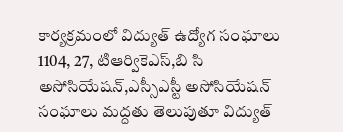కార్యక్రమంలో విద్యుత్ ఉద్యోగ సంఘాలు 1104, 27, టిఆర్వికెఎస్,బి సి అసోసియేషన్,ఎస్సీఎస్టీ అసోసియేషన్ సంఘాలు మద్దతు తెలుపుతూ విద్యుత్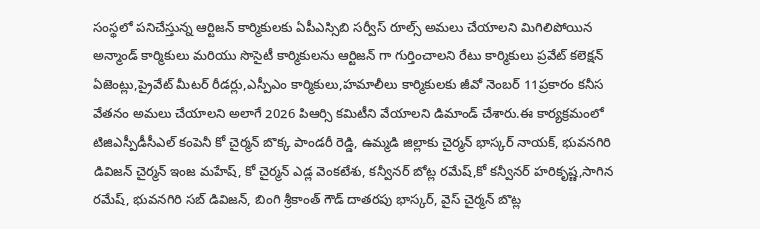సంస్థలో పనిచేస్తున్న ఆర్టిజన్ కార్మికులకు ఏపీఎస్సిబి సర్వీస్ రూల్స్ అమలు చేయాలని మిగిలిపోయిన అన్మాండ్ కార్మికులు మరియు సొసైటీ కార్మికులను ఆర్టిజన్ గా గుర్తించాలని రేటు కార్మికులు ప్రవేట్ కలెక్షన్ ఏజెంట్లు,ప్రైవేట్ మీటర్ రీడర్లు,ఎస్పీఎం కార్మికులు,హమాలీలు కార్మికులకు జీవో నెంబర్ 11ప్రకారం కనీస వేతనం అమలు చేయాలని అలాగే 2026 పిఆర్సి కమిటీని వేయాలని డిమాండ్ చేశారు.ఈ కార్యక్రమంలో టిజిఎస్పీడీసీఎల్ కంపెనీ కో చైర్మన్ బొక్క పాండరీ రెడ్డి, ఉమ్మడి జిల్లాకు చైర్మన్ భాస్కర్ నాయక్, భువనగిరి డివిజన్ చైర్మన్ ఇంజ మహేష్, కో చైర్మన్ ఎడ్ల వెంకటేశు, కన్వీనర్ బోట్ల రమేష్,కో కన్వీనర్ హరికృష్ణ,సాగిన రమేష్, భువనగిరి సబ్ డివిజన్, బింగి శ్రీకాంత్ గౌడ్ దాతరపు భాస్కర్, వైస్ చైర్మన్ బొట్ల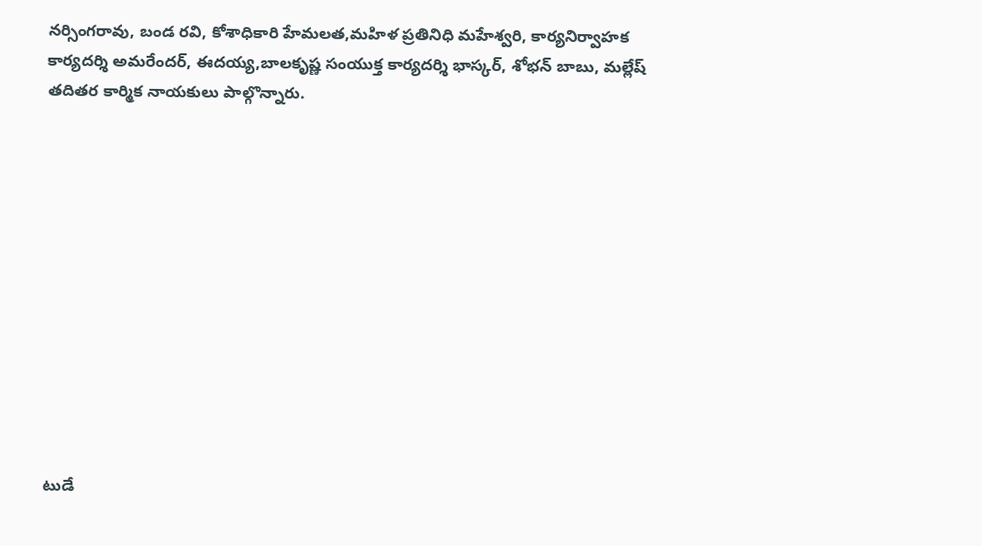నర్సింగరావు, బండ రవి, కోశాధికారి హేమలత,మహిళ ప్రతినిధి మహేశ్వరి, కార్యనిర్వాహక కార్యదర్శి అమరేందర్, ఈదయ్య,బాలకృష్ణ సంయుక్త కార్యదర్శి భాస్కర్, శోభన్ బాబు, మల్లేష్ తదితర కార్మిక నాయకులు పాల్గొన్నారు.












టుడే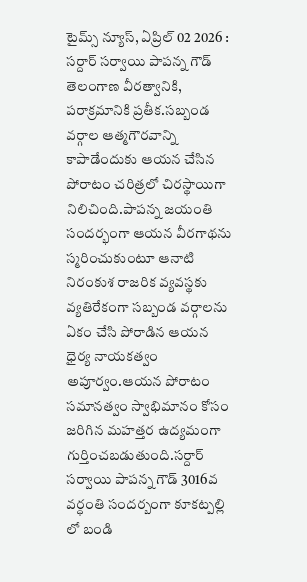టైమ్స్ న్యూస్, ఏప్రిల్ 02 2026 : సర్దార్ సర్వాయి పాపన్న గౌడ్ తెలంగాణ వీరత్వానికి, పరాక్రమానికి ప్రతీక.సబ్బండ వర్గాల ఆత్మగౌరవాన్ని కాపాడేందుకు ఆయన చేసిన పోరాటం చరిత్రలో చిరస్థాయిగా నిలిచింది.పాపన్న జయంతి సందర్భంగా ఆయన వీరగాథను స్మరించుకుంటూ ఆనాటి నిరంకుశ రాజరిక వ్యవస్థకు వ్యతిరేకంగా సబ్బండ వర్గాలను ఏకం చేసి పోరాడిన ఆయన ధైర్య నాయకత్వం అపూర్వం.ఆయన పోరాటం సమానత్వం స్వాభిమానం కోసం జరిగిన మహత్తర ఉద్యమంగా గుర్తించబడుతుంది.సర్దార్ సర్వాయి పాపన్న గౌడ్ 3016వ వర్ధంతి సందర్బంగా కూకట్పల్లి లో బండి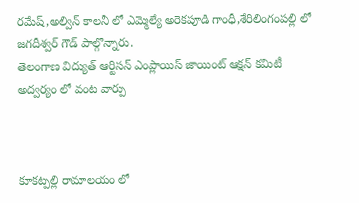రమేష్,అల్విన్ కాలనీ లో ఎమ్మెల్యే అరెకపూడి గాంధీ,శేరిలింగంపల్లి లో జగదీశ్వర్ గౌడ్ పాల్గొన్నారు.
తెలంగాణ విద్యుత్ ఆర్టిసన్ ఎంప్లాయిస్ జాయింట్ ఆక్షన్ కమిటీ అద్వర్యం లో వంట వార్పు



కూకట్పల్లి రామాలయం లో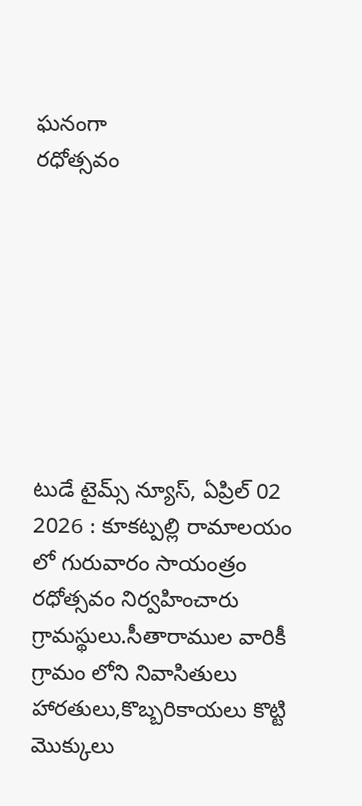ఘనంగా
రధోత్సవం








టుడే టైమ్స్ న్యూస్, ఏప్రిల్ 02 2026 : కూకట్పల్లి రామాలయం లో గురువారం సాయంత్రం రధోత్సవం నిర్వహించారు గ్రామస్థులు.సీతారాముల వారికీ గ్రామం లోని నివాసితులు హారతులు,కొబ్బరికాయలు కొట్టి మొక్కులు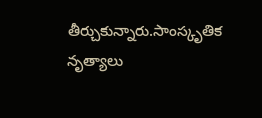తీర్చుకున్నారు.సాంస్కృతిక నృత్యాలు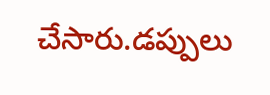చేసారు.డప్పులు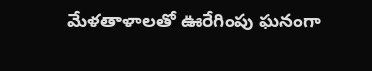మేళతాళాలతో ఊరేగింపు ఘనంగా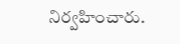నిర్వహించారు.